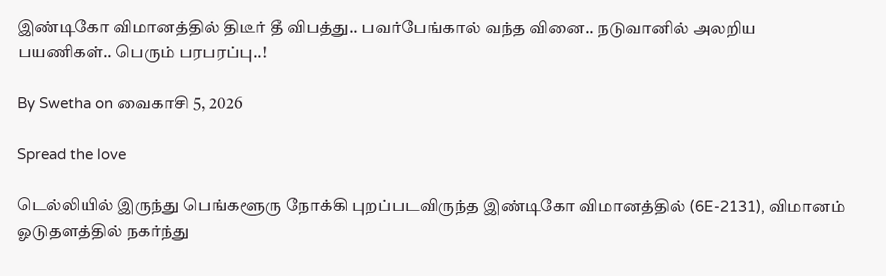இண்டிகோ விமானத்தில் திடீர் தீ விபத்து.. பவர்பேங்கால் வந்த வினை.. நடுவானில் அலறிய பயணிகள்.. பெரும் பரபரப்பு..!

By Swetha on வைகாசி 5, 2026

Spread the love

டெல்லியில் இருந்து பெங்களூரு நோக்கி புறப்படவிருந்த இண்டிகோ விமானத்தில் (6E-2131), விமானம் ஓடுதளத்தில் நகர்ந்து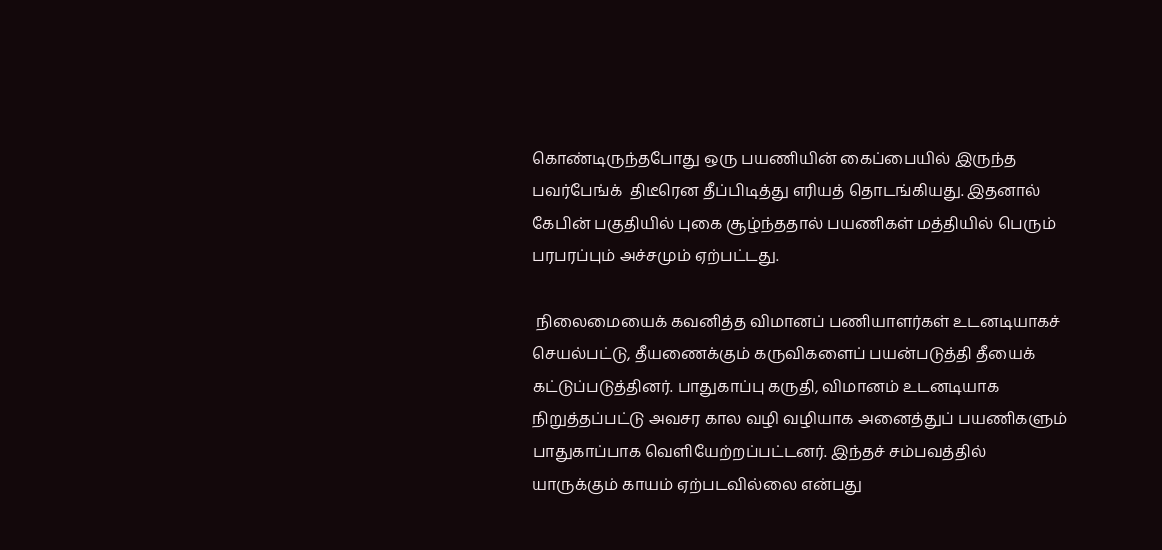கொண்டிருந்தபோது ஒரு பயணியின் கைப்பையில் இருந்த பவர்பேங்க்  திடீரென தீப்பிடித்து எரியத் தொடங்கியது. இதனால் கேபின் பகுதியில் புகை சூழ்ந்ததால் பயணிகள் மத்தியில் பெரும் பரபரப்பும் அச்சமும் ஏற்பட்டது.

 நிலைமையைக் கவனித்த விமானப் பணியாளர்கள் உடனடியாகச் செயல்பட்டு, தீயணைக்கும் கருவிகளைப் பயன்படுத்தி தீயைக் கட்டுப்படுத்தினர். பாதுகாப்பு கருதி, விமானம் உடனடியாக நிறுத்தப்பட்டு அவசர கால வழி வழியாக அனைத்துப் பயணிகளும் பாதுகாப்பாக வெளியேற்றப்பட்டனர். இந்தச் சம்பவத்தில் யாருக்கும் காயம் ஏற்படவில்லை என்பது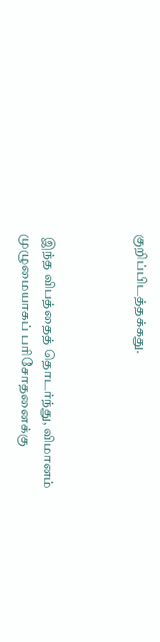குறிப்பிடத்தக்கது.



 இந்த விபத்தைத் தொடர்ந்து, விமானம் முழுமையாகப் பரிசோதனைக்கு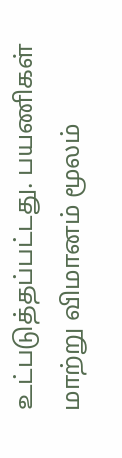உட்படுத்தப்பட்டது. பயணிகள் மாற்று விமானம் மூலம்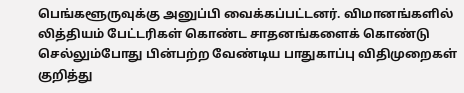பெங்களூருவுக்கு அனுப்பி வைக்கப்பட்டனர். விமானங்களில் லித்தியம் பேட்டரிகள் கொண்ட சாதனங்களைக் கொண்டு செல்லும்போது பின்பற்ற வேண்டிய பாதுகாப்பு விதிமுறைகள் குறித்து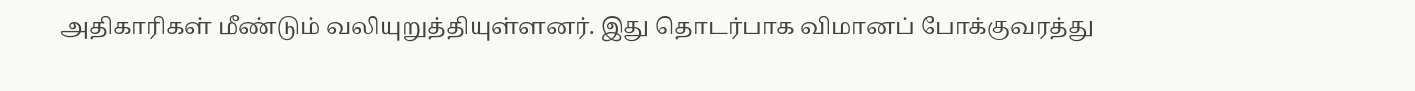அதிகாரிகள் மீண்டும் வலியுறுத்தியுள்ளனர். இது தொடர்பாக விமானப் போக்குவரத்து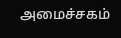அமைச்சகம்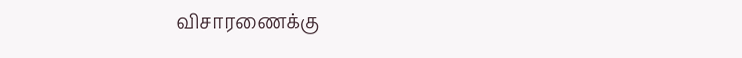விசாரணைக்கு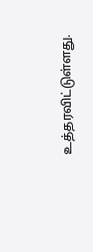உத்தரவிட்டுள்ளது.